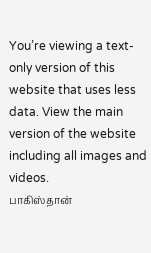You’re viewing a text-only version of this website that uses less data. View the main version of the website including all images and videos.
பாகிஸ்தான்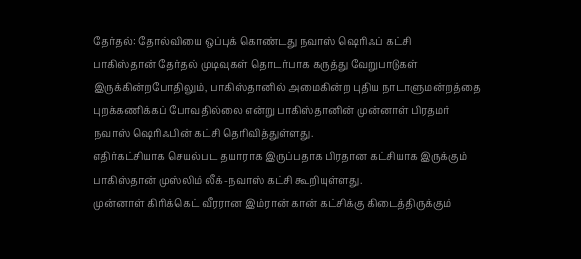தேர்தல்: தோல்வியை ஒப்புக் கொண்டது நவாஸ் ஷெரிஃப் கட்சி
பாகிஸ்தான் தேர்தல் முடிவுகள் தொடர்பாக கருத்து வேறுபாடுகள் இருக்கின்றபோதிலும், பாகிஸ்தானில் அமைகின்ற புதிய நாடாளுமன்றத்தை புறக்கணிக்கப் போவதில்லை என்று பாகிஸ்தானின் முன்னாள் பிரதமர் நவாஸ் ஷெரிஃபின் கட்சி தெரிவித்துள்ளது.
எதிர்கட்சியாக செயல்பட தயாராக இருப்பதாக பிரதான கட்சியாக இருக்கும் பாகிஸ்தான் முஸ்லிம் லீக்-நவாஸ் கட்சி கூறியுள்ளது.
முன்னாள் கிரிக்கெட் வீரரான இம்ரான் கான் கட்சிக்கு கிடைத்திருக்கும்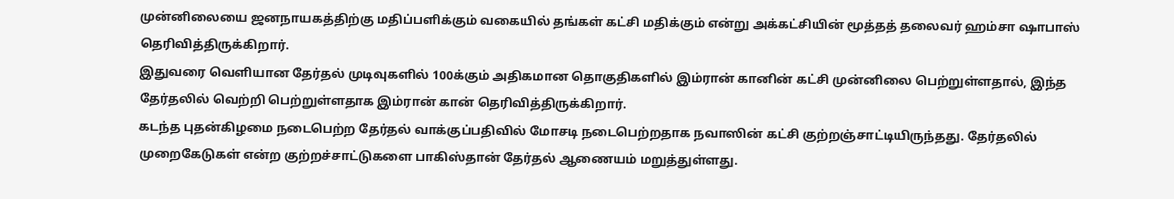முன்னிலையை ஜனநாயகத்திற்கு மதிப்பளிக்கும் வகையில் தங்கள் கட்சி மதிக்கும் என்று அக்கட்சியின் மூத்தத் தலைவர் ஹம்சா ஷாபாஸ் தெரிவித்திருக்கிறார்.
இதுவரை வெளியான தேர்தல் முடிவுகளில் 100க்கும் அதிகமான தொகுதிகளில் இம்ரான் கானின் கட்சி முன்னிலை பெற்றுள்ளதால், இந்த தேர்தலில் வெற்றி பெற்றுள்ளதாக இம்ரான் கான் தெரிவித்திருக்கிறார்.
கடந்த புதன்கிழமை நடைபெற்ற தேர்தல் வாக்குப்பதிவில் மோசடி நடைபெற்றதாக நவாஸின் கட்சி குற்றஞ்சாட்டியிருந்தது. தேர்தலில் முறைகேடுகள் என்ற குற்றச்சாட்டுகளை பாகிஸ்தான் தேர்தல் ஆணையம் மறுத்துள்ளது.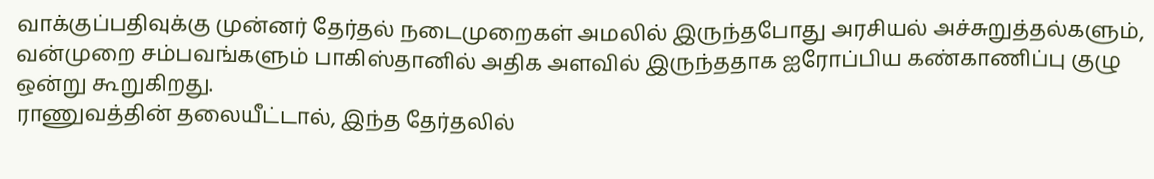வாக்குப்பதிவுக்கு முன்னர் தேர்தல் நடைமுறைகள் அமலில் இருந்தபோது அரசியல் அச்சுறுத்தல்களும், வன்முறை சம்பவங்களும் பாகிஸ்தானில் அதிக அளவில் இருந்ததாக ஐரோப்பிய கண்காணிப்பு குழு ஒன்று கூறுகிறது.
ராணுவத்தின் தலையீட்டால், இந்த தேர்தலில்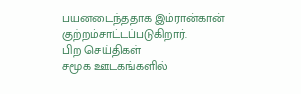பயனடைந்ததாக இம்ரான்கான் குற்றம்சாட்டப்படுகிறார்.
பிற செய்திகள்
சமூக ஊடகங்களில்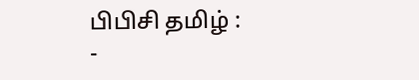பிபிசி தமிழ் :
-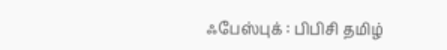ஃபேஸ்புக் : பிபிசி தமிழ்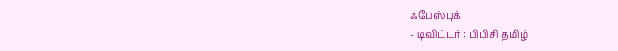ஃபேஸ்புக்
- டிவிட்டர் : பிபிசி தமிழ்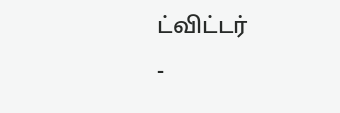ட்விட்டர்
-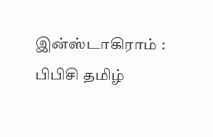இன்ஸ்டாகிராம் : பிபிசி தமிழ்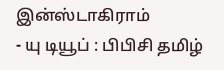இன்ஸ்டாகிராம்
- யு டியூப் : பிபிசி தமிழ்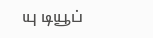யு டியூப்